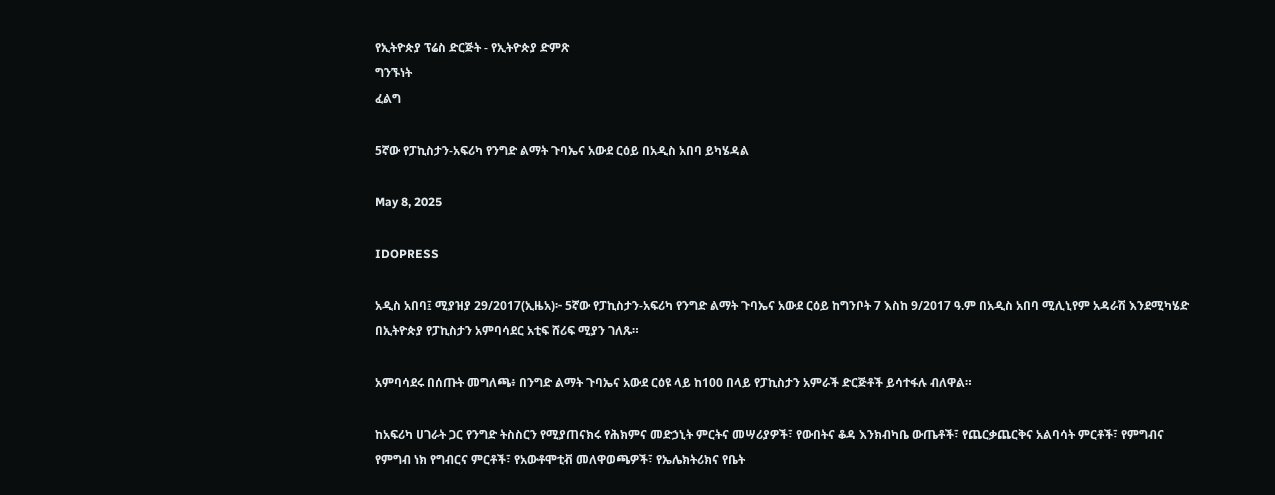የኢትዮጵያ ፕሬስ ድርጅት - የኢትዮጵያ ድምጽ
ግንኙነት
ፈልግ

5ኛው የፓኪስታን-አፍሪካ የንግድ ልማት ጉባኤና አውደ ርዕይ በአዲስ አበባ ይካሄዳል

May 8, 2025

IDOPRESS

አዲስ አበባ፤ ሚያዝያ 29/2017(ኢዜአ)፦ 5ኛው የፓኪስታን-አፍሪካ የንግድ ልማት ጉባኤና አውደ ርዕይ ከግንቦት 7 እስከ 9/2017 ዓ.ም በአዲስ አበባ ሚሊኒየም አዳራሽ እንደሚካሄድ በኢትዮጵያ የፓኪስታን አምባሳደር አቲፍ ሸሪፍ ሚያን ገለጹ።

አምባሳደሩ በሰጡት መግለጫ፥ በንግድ ልማት ጉባኤና አውደ ርዕዩ ላይ ከ100 በላይ የፓኪስታን አምራች ድርጅቶች ይሳተፋሉ ብለዋል።

ከአፍሪካ ሀገራት ጋር የንግድ ትስስርን የሚያጠናክሩ የሕክምና መድኃኒት ምርትና መሣሪያዎች፣ የውበትና ቆዳ እንክብካቤ ውጤቶች፣ የጨርቃጨርቅና አልባሳት ምርቶች፣ የምግብና የምግብ ነክ የግብርና ምርቶች፣ የአውቶሞቲቭ መለዋወጫዎች፣ የኤሌክትሪክና የቤት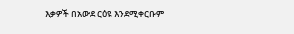እቃዎች በአውደ ርዕዩ እንደሚቀርቡም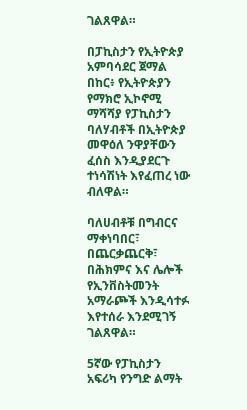ገልጸዋል።

በፓኪስታን የኢትዮጵያ አምባሳደር ጀማል በከር፥ የኢትዮጵያን የማክሮ ኢኮኖሚ ማሻሻያ የፓኪስታን ባለሃብቶች በኢትዮጵያ መዋዕለ ንዋያቸውን ፈሰስ እንዲያደርጉ ተነሳሽነት እየፈጠረ ነው ብለዋል።

ባለሀብቶቹ በግብርና ማቀነባበር፣ በጨርቃጨርቅ፣ በሕክምና እና ሌሎች የኢንቨስትመንት አማራጮች እንዲሳተፉ እየተሰራ እንደሚገኝ ገልጸዋል።

5ኛው የፓኪስታን አፍሪካ የንግድ ልማት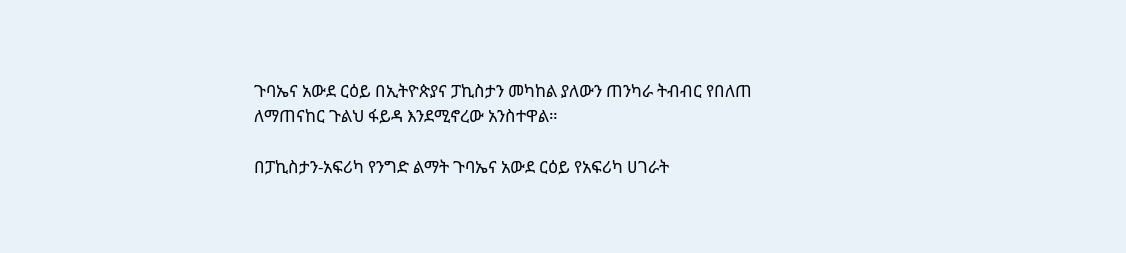ጉባኤና አውደ ርዕይ በኢትዮጵያና ፓኪስታን መካከል ያለውን ጠንካራ ትብብር የበለጠ ለማጠናከር ጉልህ ፋይዳ እንደሚኖረው አንስተዋል።

በፓኪስታን-አፍሪካ የንግድ ልማት ጉባኤና አውደ ርዕይ የአፍሪካ ሀገራት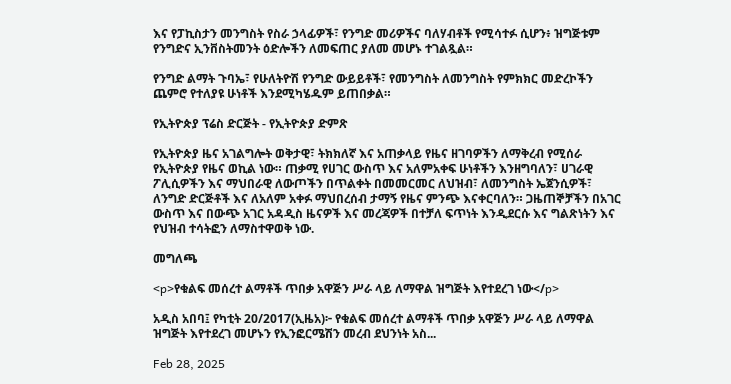እና የፓኪስታን መንግስት የስራ ኃላፊዎች፣ የንግድ መሪዎችና ባለሃብቶች የሚሳተፉ ሲሆን፥ ዝግጅቱም የንግድና ኢንቨስትመንት ዕድሎችን ለመፍጠር ያለመ መሆኑ ተገልጿል።

የንግድ ልማት ጉባኤ፣ የሁለትዮሽ የንግድ ውይይቶች፣ የመንግስት ለመንግስት የምክክር መድረኮችን ጨምሮ የተለያዩ ሁነቶች እንደሚካሄዱም ይጠበቃል።

የኢትዮጵያ ፕሬስ ድርጅት - የኢትዮጵያ ድምጽ

የኢትዮጵያ ዜና አገልግሎት ወቅታዊ፣ ትክክለኛ እና አጠቃላይ የዜና ዘገባዎችን ለማቅረብ የሚሰራ የኢትዮጵያ የዜና ወኪል ነው። ጠቃሚ የሀገር ውስጥ እና አለምአቀፍ ሁነቶችን እንዘግባለን፣ ሀገራዊ ፖሊሲዎችን እና ማህበራዊ ለውጦችን በጥልቀት በመመርመር ለህዝብ፣ ለመንግስት ኤጀንሲዎች፣ ለንግድ ድርጅቶች እና ለአለም አቀፉ ማህበረሰብ ታማኝ የዜና ምንጭ እናቀርባለን። ጋዜጠኞቻችን በአገር ውስጥ እና በውጭ አገር አዳዲስ ዜናዎች እና መረጃዎች በተቻለ ፍጥነት እንዲደርሱ እና ግልጽነትን እና የህዝብ ተሳትፎን ለማስተዋወቅ ነው.

መግለጫ

<p>የቁልፍ መሰረተ ልማቶች ጥበቃ አዋጅን ሥራ ላይ ለማዋል ዝግጅት እየተደረገ ነው</p>

አዲስ አበባ፤ የካቲት 20/2017(ኢዜአ)፦ የቁልፍ መሰረተ ልማቶች ጥበቃ አዋጅን ሥራ ላይ ለማዋል ዝግጅት እየተደረገ መሆኑን የኢንፎርሜሽን መረብ ደህንነት አስ...

Feb 28, 2025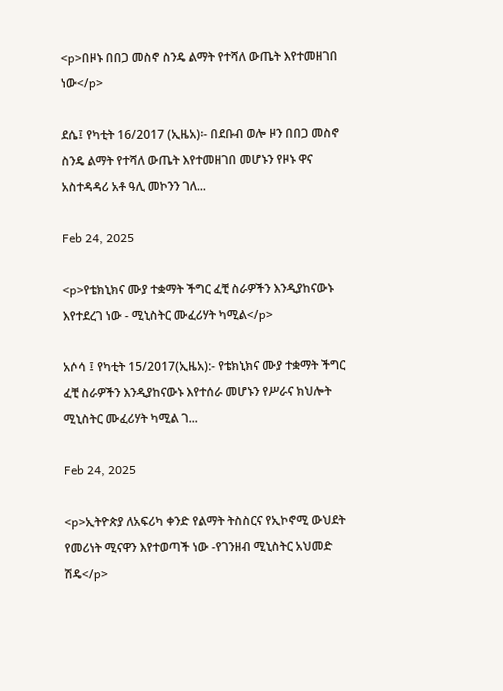<p>በዞኑ በበጋ መስኖ ስንዴ ልማት የተሻለ ውጤት እየተመዘገበ ነው</p>

ደሴ፤ የካቲት 16/2017 (ኢዜአ)፡- በደቡብ ወሎ ዞን በበጋ መስኖ ስንዴ ልማት የተሻለ ውጤት እየተመዘገበ መሆኑን የዞኑ ዋና አስተዳዳሪ አቶ ዓሊ መኮንን ገለ...

Feb 24, 2025

<p>የቴክኒክና ሙያ ተቋማት ችግር ፈቺ ስራዎችን እንዲያከናውኑ እየተደረገ ነው - ሚኒስትር ሙፈሪሃት ካሚል</p>

አሶሳ ፤ የካቲት 15/2017(ኢዜአ):- የቴክኒክና ሙያ ተቋማት ችግር ፈቺ ስራዎችን እንዲያከናውኑ እየተሰራ መሆኑን የሥራና ክህሎት ሚኒስትር ሙፈሪሃት ካሚል ገ...

Feb 24, 2025

<p>ኢትዮጵያ ለአፍሪካ ቀንድ የልማት ትስስርና የኢኮኖሚ ውህደት የመሪነት ሚናዋን እየተወጣች ነው -የገንዘብ ሚኒስትር አህመድ ሽዴ</p>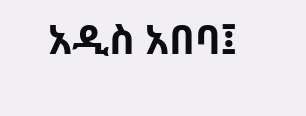አዲስ አበባ፤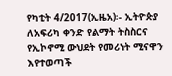የካቲት 4/2017(ኢዜአ)፡- ኢትዮጵያ ለአፍሪካ ቀንድ የልማት ትስስርና የኢኮኖሚ ውህደት የመሪነት ሚናዋን እየተወጣች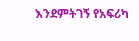እንደምትገኝ የአፍሪካ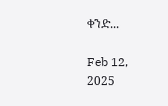ቀንድ...

Feb 12, 2025